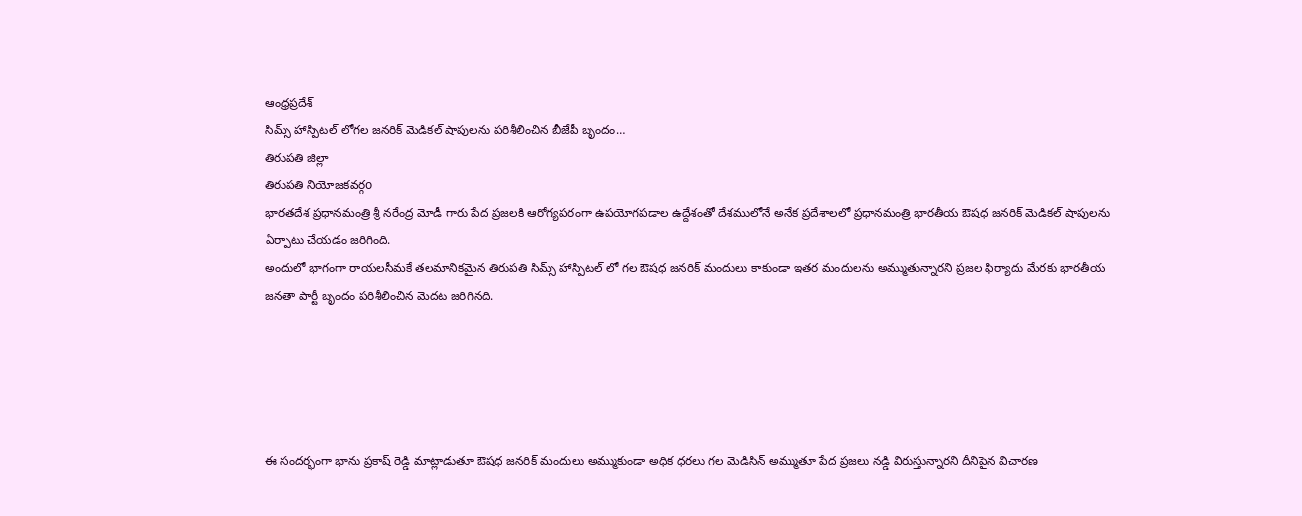ఆంధ్రప్రదేశ్
సిమ్స్ హాస్పిటల్ లోగల జనరిక్ మెడికల్ షాపులను పరిశీలించిన బీజేపీ బృందం…
తిరుపతి జిల్లా
తిరుపతి నియోజకవర్గo
భారతదేశ ప్రధానమంత్రి శ్రీ నరేంద్ర మోడీ గారు పేద ప్రజలకి ఆరోగ్యపరంగా ఉపయోగపడాల ఉద్దేశంతో దేశములోనే అనేక ప్రదేశాలలో ప్రధానమంత్రి భారతీయ ఔషధ జనరిక్ మెడికల్ షాపులను ఏర్పాటు చేయడం జరిగింది.
అందులో భాగంగా రాయలసీమకే తలమానికమైన తిరుపతి సిమ్స్ హాస్పిటల్ లో గల ఔషధ జనరిక్ మందులు కాకుండా ఇతర మందులను అమ్ముతున్నారని ప్రజల ఫిర్యాదు మేరకు భారతీయ జనతా పార్టీ బృందం పరిశీలించిన మెదట జరిగినది.





ఈ సందర్భంగా భాను ప్రకాష్ రెడ్డి మాట్లాడుతూ ఔషధ జనరిక్ మందులు అమ్ముకుండా అధిక ధరలు గల మెడిసిన్ అమ్ముతూ పేద ప్రజలు నడ్డి విరుస్తున్నారని దీనిపైన విచారణ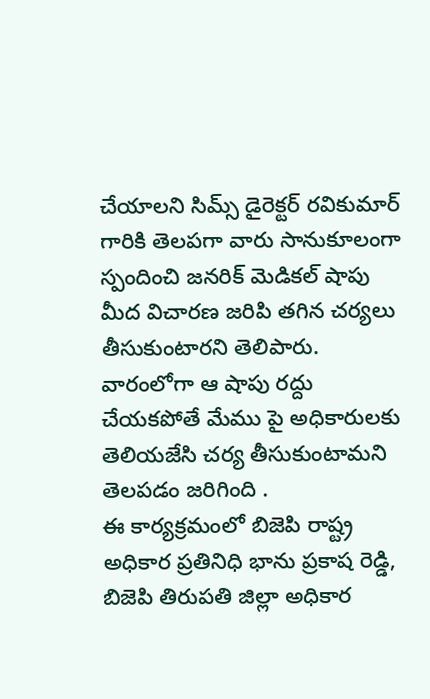చేయాలని సిమ్స్ డైరెక్టర్ రవికుమార్ గారికి తెలపగా వారు సానుకూలంగా స్పందించి జనరిక్ మెడికల్ షాపు మీద విచారణ జరిపి తగిన చర్యలు తీసుకుంటారని తెలిపారు. వారంలోగా ఆ షాపు రద్దు చేయకపోతే మేము పై అధికారులకు తెలియజేసి చర్య తీసుకుంటామని తెలపడం జరిగింది .
ఈ కార్యక్రమంలో బిజెపి రాష్ట్ర అధికార ప్రతినిధి భాను ప్రకాష రెడ్డి, బిజెపి తిరుపతి జిల్లా అధికార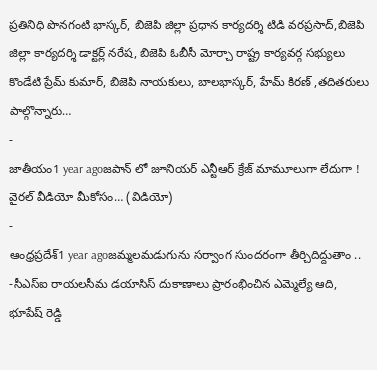ప్రతినిధి పొనగంటి భాస్కర్, బిజెపి జిల్లా ప్రధాన కార్యదర్శి టిడి వరప్రసాద్,బిజెపి జిల్లా కార్యదర్శి డాక్టర్ల్ నరేష, బిజెపి ఓబీసీ మోర్చా రాష్ట్ర కార్యవర్గ సభ్యులు కొండేటి ప్రేమ్ కుమార్, బిజెపి నాయకులు, బాలభాస్కర్, హేమ్ కిరణ్ ,తదితరులు పాల్గొన్నారు…
-
జాతీయం1 year agoజపాన్ లో జూనియర్ ఎన్టీఆర్ క్రేజ్ మామూలుగా లేదుగా ! వైరల్ వీడియో మీకోసం… (విడియో)
-
ఆంధ్రప్రదేశ్1 year agoజమ్మలమడుగును సర్వాంగ సుందరంగా తీర్చిదిద్దుతాం .. -సీఎస్ఐ రాయలసీమ డయాసిస్ దుకాణాలు ప్రారంభించిన ఎమ్మెల్యే ఆది, భూపేష్ రెడ్డి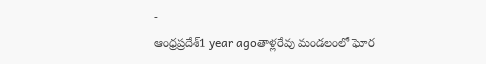-
ఆంధ్రప్రదేశ్1 year agoతాళ్లరేవు మండలంలో ఘోర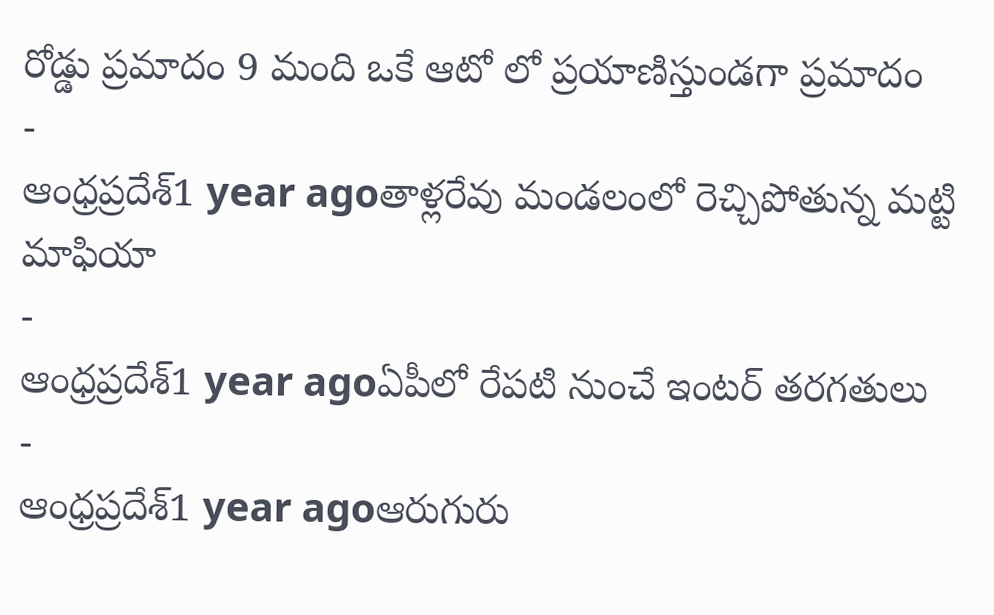రోడ్డు ప్రమాదం 9 మంది ఒకే ఆటో లో ప్రయాణిస్తుండగా ప్రమాదం
-
ఆంధ్రప్రదేశ్1 year agoతాళ్లరేవు మండలంలో రెచ్చిపోతున్న మట్టి మాఫియా
-
ఆంధ్రప్రదేశ్1 year agoఏపీలో రేపటి నుంచే ఇంటర్ తరగతులు
-
ఆంధ్రప్రదేశ్1 year agoఆరుగురు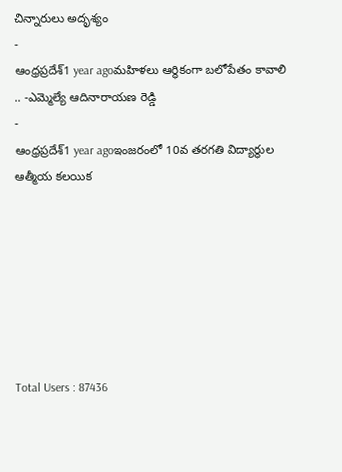చిన్నారులు అదృశ్యం
-
ఆంధ్రప్రదేశ్1 year agoమహిళలు ఆర్థికంగా బలోపేతం కావాలి .. -ఎమ్మెల్యే ఆదినారాయణ రెడ్డి
-
ఆంధ్రప్రదేశ్1 year agoఇంజరంలో 10వ తరగతి విద్యార్థుల ఆత్మీయ కలయిక







Total Users : 87436